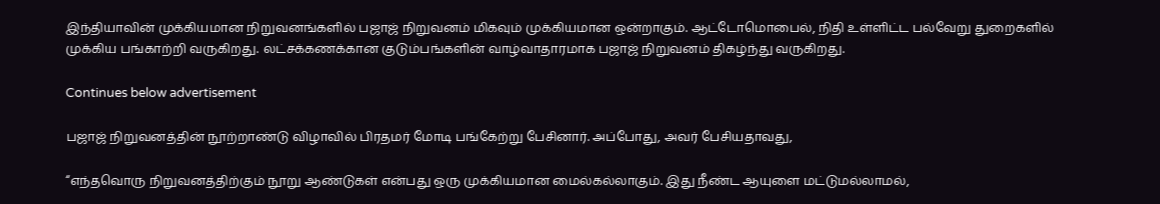இந்தியாவின் முக்கியமான நிறுவனங்களில் பஜாஜ் நிறுவனம் மிகவும் முக்கியமான ஒன்றாகும். ஆட்டோமொபைல், நிதி உள்ளிட்ட பல்வேறு துறைகளில் முக்கிய பங்காற்றி வருகிறது. லட்சக்கணக்கான குடும்பங்களின் வாழ்வாதாரமாக பஜாஜ் நிறுவனம் திகழ்ந்து வருகிறது.

Continues below advertisement

பஜாஜ் நிறுவனத்தின் நூற்றாண்டு விழாவில் பிரதமர் மோடி பங்கேற்று பேசினார். அப்போது, அவர் பேசியதாவது,

“எந்தவொரு நிறுவனத்திற்கும் நூறு ஆண்டுகள் என்பது ஒரு முக்கியமான மைல்கல்லாகும். இது நீண்ட ஆயுளை மட்டுமல்லாமல்,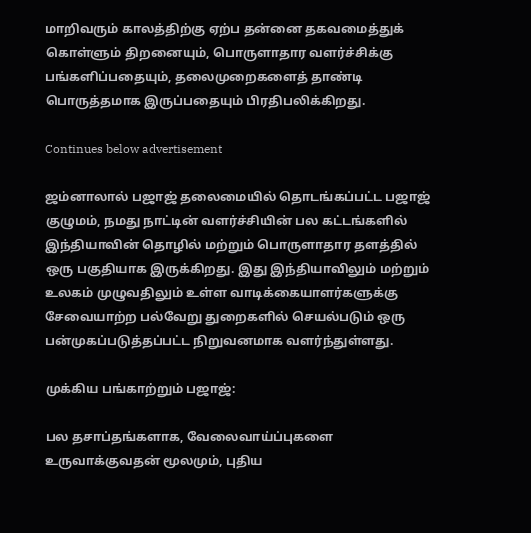மாறிவரும் காலத்திற்கு ஏற்ப தன்னை தகவமைத்துக் கொள்ளும் திறனையும், பொருளாதார வளர்ச்சிக்கு பங்களிப்பதையும், தலைமுறைகளைத் தாண்டி பொருத்தமாக இருப்பதையும் பிரதிபலிக்கிறது.

Continues below advertisement

ஜம்னாலால் பஜாஜ் தலைமையில் தொடங்கப்பட்ட பஜாஜ் குழுமம், நமது நாட்டின் வளர்ச்சியின் பல கட்டங்களில் இந்தியாவின் தொழில் மற்றும் பொருளாதார தளத்தில் ஒரு பகுதியாக இருக்கிறது. இது இந்தியாவிலும் மற்றும் உலகம் முழுவதிலும் உள்ள வாடிக்கையாளர்களுக்கு சேவையாற்ற பல்வேறு துறைகளில் செயல்படும் ஒரு பன்முகப்படுத்தப்பட்ட நிறுவனமாக வளர்ந்துள்ளது.

முக்கிய பங்காற்றும் பஜாஜ்:

பல தசாப்தங்களாக, வேலைவாய்ப்புகளை உருவாக்குவதன் மூலமும், புதிய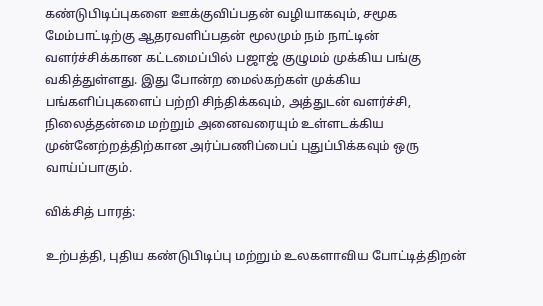கண்டுபிடிப்புகளை ஊக்குவிப்பதன் வழியாகவும், சமூக மேம்பாட்டிற்கு ஆதரவளிப்பதன் மூலமும் நம் நாட்டின் வளர்ச்சிக்கான கட்டமைப்பில் பஜாஜ் குழுமம் முக்கிய பங்கு வகித்துள்ளது. இது போன்ற மைல்கற்கள் முக்கிய பங்களிப்புகளைப் பற்றி சிந்திக்கவும், அத்துடன் வளர்ச்சி, நிலைத்தன்மை மற்றும் அனைவரையும் உள்ளடக்கிய முன்னேற்றத்திற்கான அர்ப்பணிப்பைப் புதுப்பிக்கவும் ஒரு வாய்ப்பாகும்.

விக்சித் பாரத்:

உற்பத்தி, புதிய கண்டுபிடிப்பு மற்றும் உலகளாவிய போட்டித்திறன்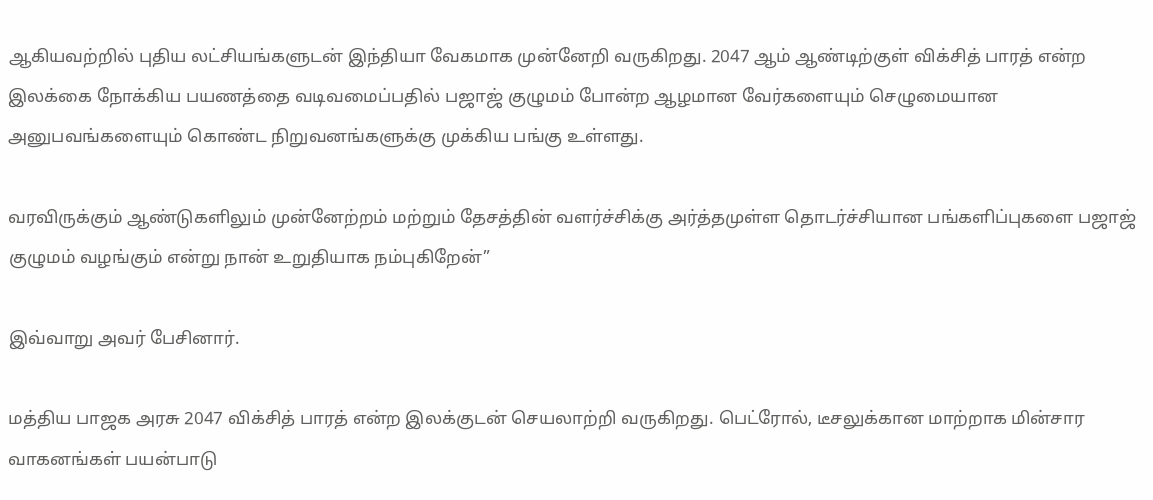ஆகியவற்றில் புதிய லட்சியங்களுடன் இந்தியா வேகமாக முன்னேறி வருகிறது. 2047 ஆம் ஆண்டிற்குள் விக்சித் பாரத் என்ற இலக்கை நோக்கிய பயணத்தை வடிவமைப்பதில் பஜாஜ் குழுமம் போன்ற ஆழமான வேர்களையும் செழுமையான அனுபவங்களையும் கொண்ட நிறுவனங்களுக்கு முக்கிய பங்கு உள்ளது.

வரவிருக்கும் ஆண்டுகளிலும் முன்னேற்றம் மற்றும் தேசத்தின் வளர்ச்சிக்கு அர்த்தமுள்ள தொடர்ச்சியான பங்களிப்புகளை பஜாஜ் குழுமம் வழங்கும் என்று நான் உறுதியாக நம்புகிறேன்”

இவ்வாறு அவர் பேசினார்.

மத்திய பாஜக அரசு 2047 விக்சித் பாரத் என்ற இலக்குடன் செயலாற்றி வருகிறது. பெட்ரோல், டீசலுக்கான மாற்றாக மின்சார வாகனங்கள் பயன்பாடு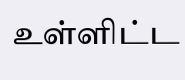உள்ளிட்ட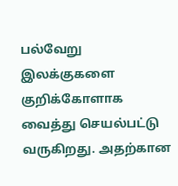பல்வேறு இலக்குகளை குறிக்கோளாக வைத்து செயல்பட்டு வருகிறது. அதற்கான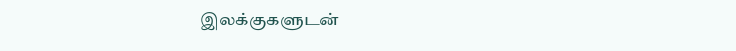இலக்குகளுடன்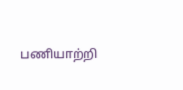பணியாற்றி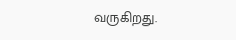வருகிறது.